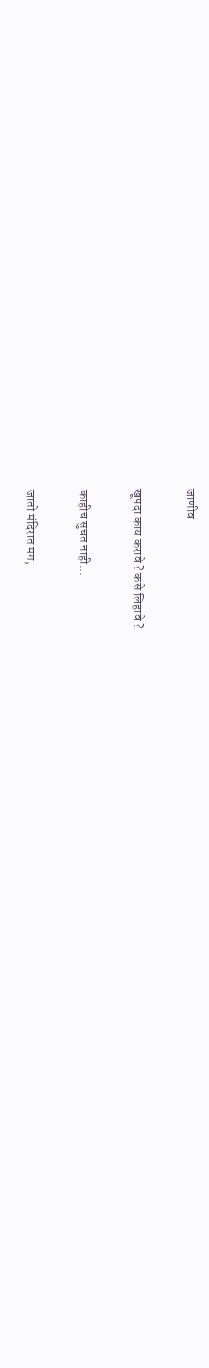जाणीव

खूपदा काय करावे ? कसे लिहावे ?

काहीच सुचत नाही...

जातो मंदिरात मग,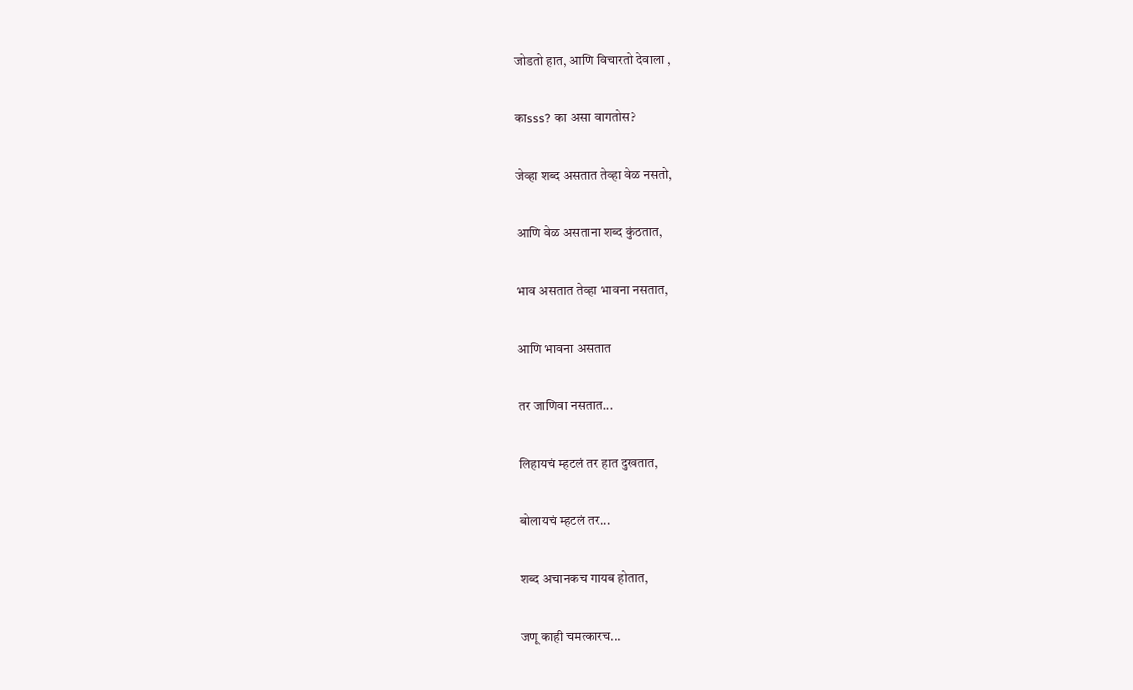जोडतो हात, आणि विचारतो देवाला ,

काsss? का असा वागतोस?

जेव्हा शब्द असतात तेव्हा वेळ नसतो,

आणि वेळ असताना शब्द कुंठतात,

भाव असतात तेव्हा भावना नसतात,

आणि भावना असतात

तर जाणिवा नसतात...

लिहायचं म्हटलं तर हात दुखतात,

बोलायचं म्हटलं तर...

शब्द अचानकच गायब होतात,

जणू काही चमत्कारच...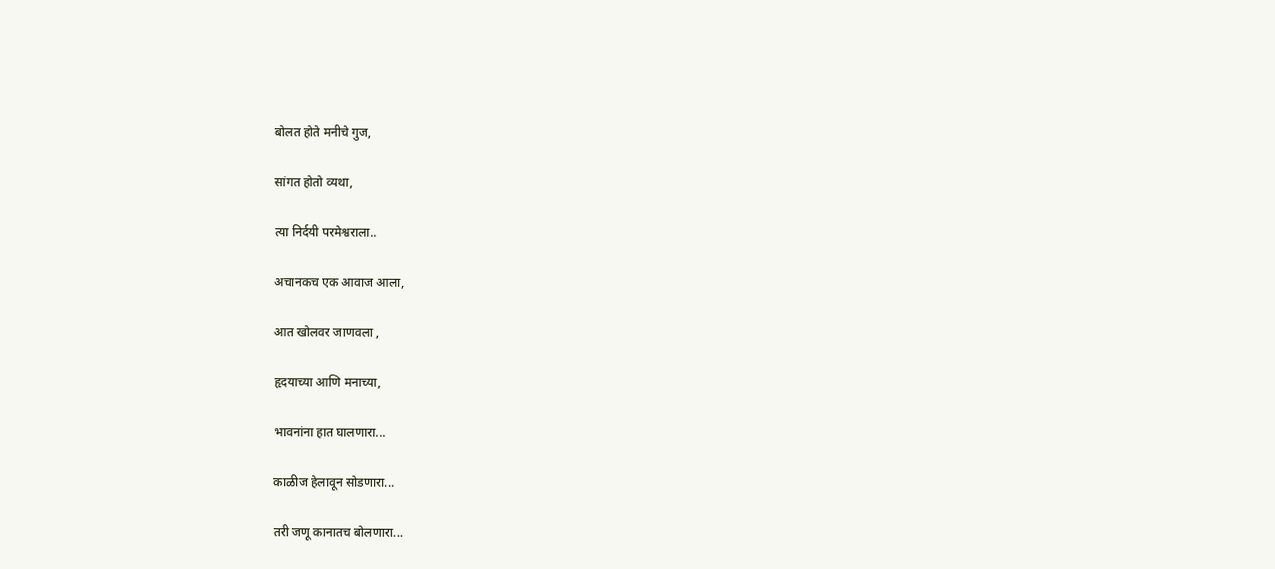बोलत होते मनीचे गुज,

सांगत होतो व्यथा,

त्या निर्दयी परमेश्वराला..

अचानकच एक आवाज आला,

आत खोलवर जाणवला ,

हृदयाच्या आणि मनाच्या,

भावनांना हात घालणारा...

काळीज हेलावून सोडणारा...

तरी जणू कानातच बोलणारा...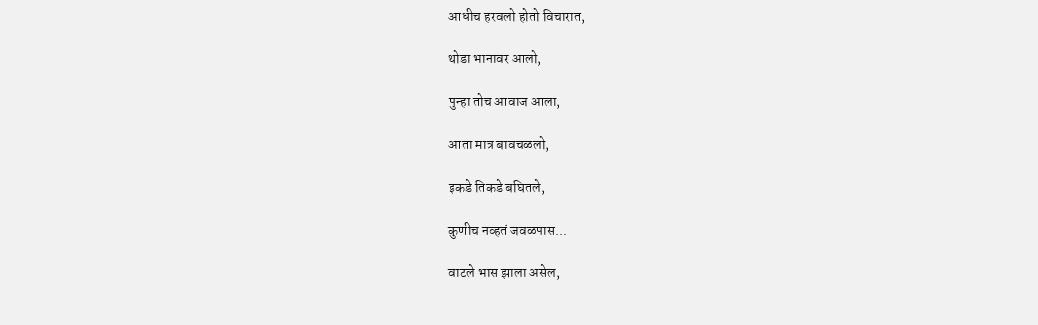आधीच हरवलो होतो विचारात,

थोडा भानावर आलो,

पुन्हा तोच आवाज आला,

आता मात्र बावचळलो,

इकडे तिकडे बघितले,

कुणीच नव्हतं जवळपास...

वाटले भास झाला असेल,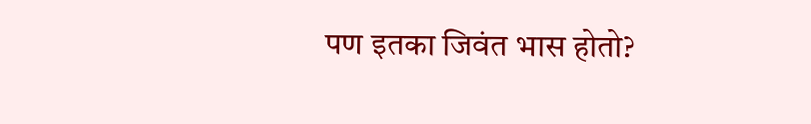पण इतका जिवंत भास होतो?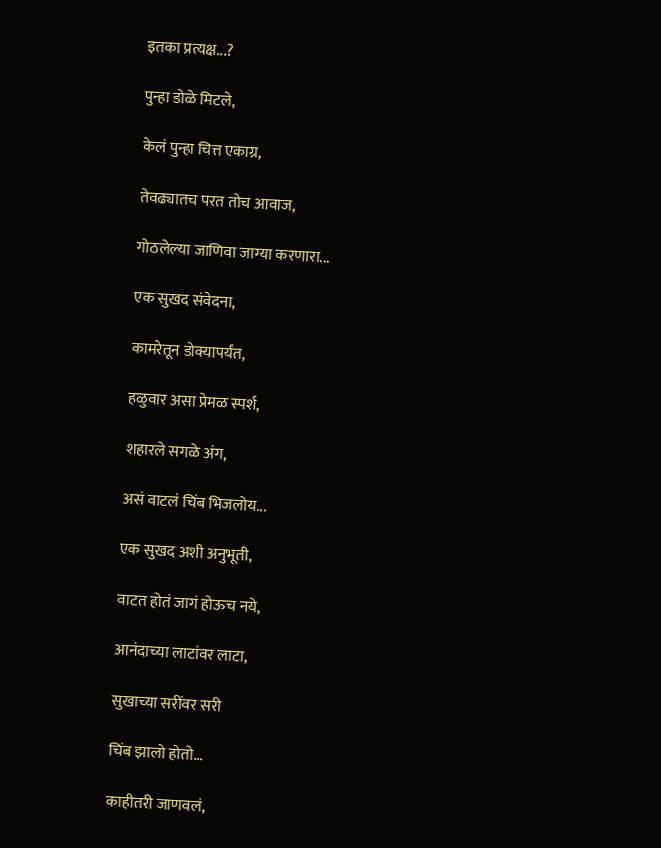इतका प्रत्यक्ष...?

पुन्हा डोळे मिटले,

केलं पुन्हा चित्त एकाग्र,

तेवढ्यातच परत तोच आवाज,

गोठलेल्या जाणिवा जाग्या करणारा...

एक सुखद संवेदना,

कामरेतून डोक्यापर्यंत,

हळुवार असा प्रेमळ स्पर्श,

शहारले सगळे अंग,

असं वाटलं चिंब भिजलोय...

एक सुखद अशी अनुभूती,

वाटत होतं जागं होऊच नये,

आनंदाच्या लाटांवर लाटा,

सुखाच्या सरींवर सरी

चिंब झालो होतो...

काहीतरी जाणवलं,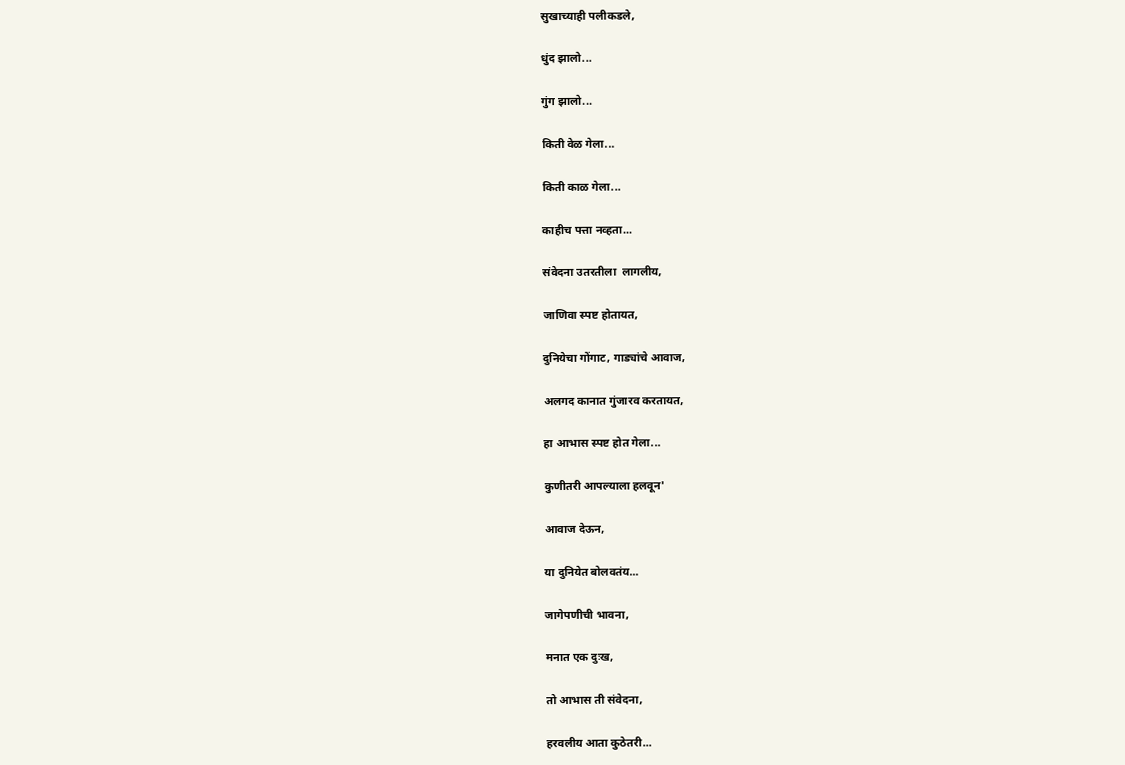सुखाच्याही पलीकडले,

धुंद झालो...

गुंग झालो...

किती वेळ गेला...

किती काळ गेला...

काहीच पत्ता नव्हता...

संवेदना उतरतीला  लागलीय,

जाणिवा स्पष्ट होतायत,

दुनियेचा गोंगाट, गाड्यांचे आवाज,

अलगद कानात गुंजारव करतायत,

हा आभास स्पष्ट होत गेला...

कुणीतरी आपल्याला हलवून'

आवाज देऊन,

या दुनियेत बोलवतंय...

जागेपणीची भावना,

मनात एक दुःख,

तो आभास ती संवेदना,

हरवलीय आता कुठेतरी...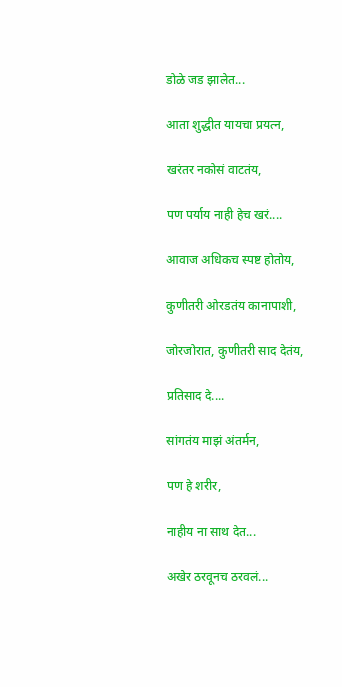डोळे जड झालेत...

आता शुद्धीत यायचा प्रयत्न,

खरंतर नकोसं वाटतंय,

पण पर्याय नाही हेच खरं....

आवाज अधिकच स्पष्ट होतोय,

कुणीतरी ओरडतंय कानापाशी,

जोरजोरात, कुणीतरी साद देतंय,

प्रतिसाद दे....

सांगतंय माझं अंतर्मन,

पण हे शरीर,

नाहीय ना साथ देत...

अखेर ठरवूनच ठरवलं...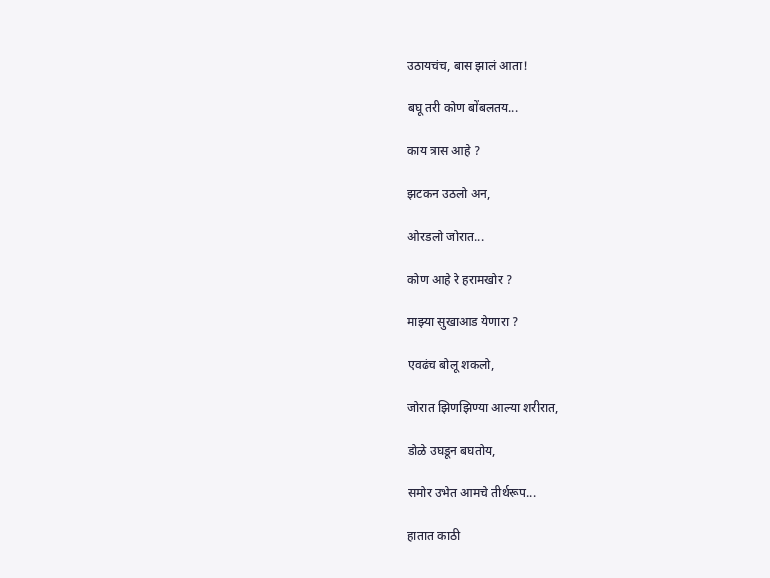उठायचंच, बास झालं आता!

बघू तरी कोण बोंबलतय...

काय त्रास आहे ?

झटकन उठलो अन,

ओरडलो जोरात...

कोण आहे रे हरामखोर ?

माझ्या सुखाआड येणारा ?

एवढंच बोलू शकलो,

जोरात झिणझिण्या आल्या शरीरात,

डोळे उघडून बघतोय,

समोर उभेत आमचे तीर्थरूप...

हातात काठी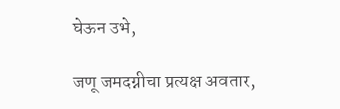घेऊन उभे,

जणू जमदग्नीचा प्रत्यक्ष अवतार,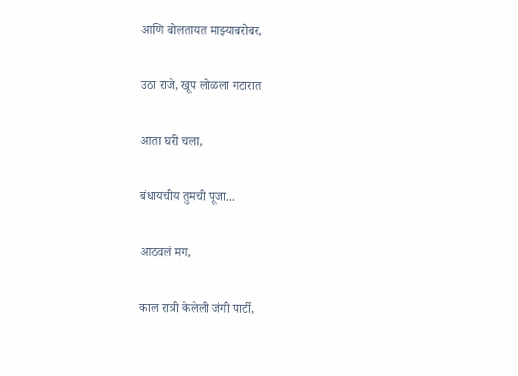आणि बोलतायत माझ्याबरोबर,

उठा राजे, खूप लोळला गटारात

आता घरी चला,

बंधायचीय तुमची पूजा...

आठवलं मग,

काल रात्री केलेली जंगी पार्टी,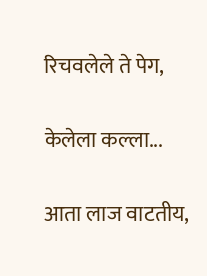रिचवलेले ते पेग,

केलेला कल्ला...

आता लाज वाटतीय,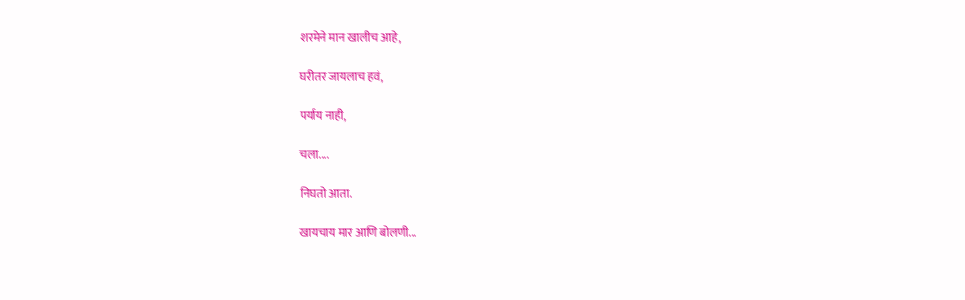शरमेने मान खालीच आहे,

घरीतर जायलाच हवं,

पर्याय नाही,

चला....

निघतो आता.

खायचाय मार आणि बोलणी...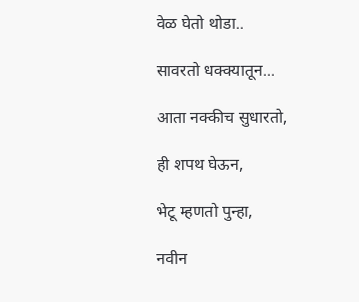वेळ घेतो थोडा..

सावरतो धक्क्यातून...

आता नक्कीच सुधारतो,

ही शपथ घेऊन,

भेटू म्हणतो पुन्हा,

नवीन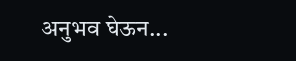अनुभव घेऊन...